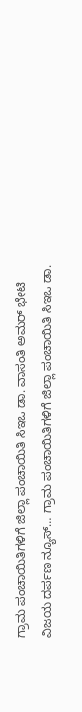ಗ್ರಾಮ ಪಂಚಾಯಿತಿಗಳಿಗೆ ಜಿಲ್ಲಾ ಪಂಚಾಯಿತಿ ಸಿಇಒ ಡಾ. ವಾಸಂತಿ ಅಮರ್ ಭೇಟಿ
ವಿಜಯ ದರ್ಪಣ ನ್ಯೂಸ್… ಗ್ರಾಮ ಪಂಚಾಯಿತಿಗಳಿಗೆ ಜಿಲ್ಲಾ ಪಂಚಾಯಿತಿ ಸಿಇಒ ಡಾ.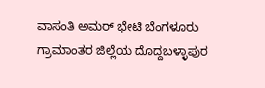ವಾಸಂತಿ ಅಮರ್ ಭೇಟಿ ಬೆಂಗಳೂರು ಗ್ರಾಮಾಂತರ ಜಿಲ್ಲೆಯ ದೊದ್ದಬಳ್ಳಾಪುರ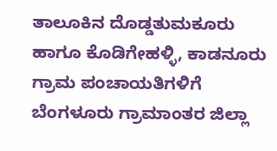ತಾಲೂಕಿನ ದೊಡ್ಡತುಮಕೂರು ಹಾಗೂ ಕೊಡಿಗೇಹಳ್ಳಿ, ಕಾಡನೂರು ಗ್ರಾಮ ಪಂಚಾಯತಿಗಳಿಗೆ ಬೆಂಗಳೂರು ಗ್ರಾಮಾಂತರ ಜಿಲ್ಲಾ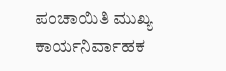ಪಂಚಾಯಿತಿ ಮುಖ್ಯ ಕಾರ್ಯನಿರ್ವಾಹಕ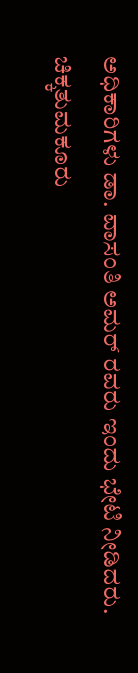ಅಧಿಕಾರಿಗಳು ಡಾ. ವಾಸಂತಿ ಅಮರ್ ರವರು ಇಂದು ಭೇಟಿ ನೀಡಿದರು. ಚಿಕ್ಕತುಮಕೂರು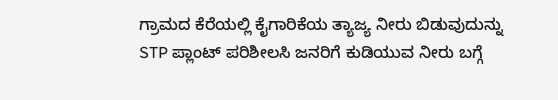ಗ್ರಾಮದ ಕೆರೆಯಲ್ಲಿ ಕೈಗಾರಿಕೆಯ ತ್ಯಾಜ್ಯ ನೀರು ಬಿಡುವುದುನ್ನು STP ಪ್ಲಾಂಟ್ ಪರಿಶೀಲಸಿ ಜನರಿಗೆ ಕುಡಿಯುವ ನೀರು ಬಗ್ಗೆ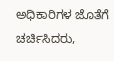ಅಧಿಕಾರಿಗಳ ಜೊತೆಗೆ ಚರ್ಚಿಸಿದರು,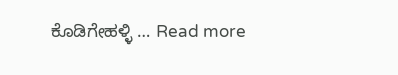ಕೊಡಿಗೇಹಳ್ಳಿ … Read more